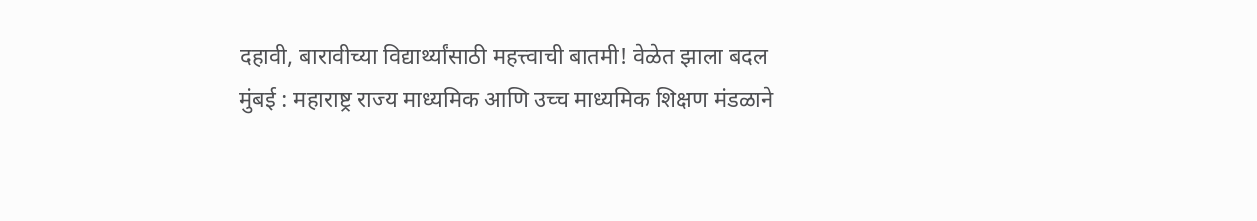दहावी, बारावीच्या विद्यार्थ्यांसाठी महत्त्वाची बातमी! वेळेत झाला बदल
मुंबई : महाराष्ट्र राज्य माध्यमिक आणि उच्च माध्यमिक शिक्षण मंडळाने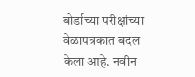बोर्डाच्या परीक्षांच्या वेळापत्रकात बदल केला आहे. नवीन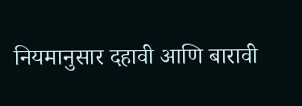नियमानुसार दहावी आणि बारावी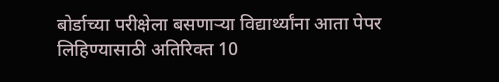बोर्डाच्या परीक्षेला बसणाऱ्या विद्यार्थ्यांना आता पेपर लिहिण्यासाठी अतिरिक्त 10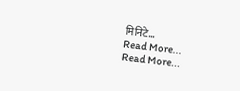मिनिटे…
Read More...
Read More...